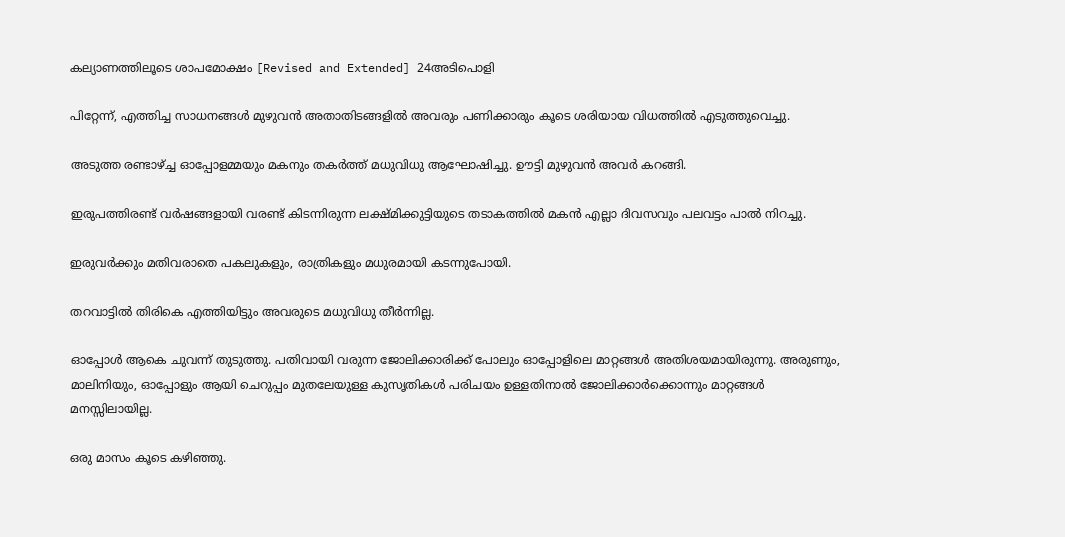കല്യാണത്തിലൂടെ ശാപമോക്ഷം [Revised and Extended] 24അടിപൊളി

പിറ്റേന്ന്, എത്തിച്ച സാധനങ്ങൾ മുഴുവൻ അതാതിടങ്ങളിൽ അവരും പണിക്കാരും കൂടെ ശരിയായ വിധത്തിൽ എടുത്തുവെച്ചു.

അടുത്ത രണ്ടാഴ്ച്ച ഓപ്പോളമ്മയും മകനും തകർത്ത് മധുവിധു ആഘോഷിച്ചു. ഊട്ടി മുഴുവൻ അവർ കറങ്ങി.

ഇരുപത്തിരണ്ട് വർഷങ്ങളായി വരണ്ട് കിടന്നിരുന്ന ലക്ഷ്മിക്കുട്ടിയുടെ തടാകത്തിൽ മകൻ എല്ലാ ദിവസവും പലവട്ടം പാൽ നിറച്ചു.

ഇരുവർക്കും മതിവരാതെ പകലുകളും, രാത്രികളും മധുരമായി കടന്നുപോയി.

തറവാട്ടിൽ തിരികെ എത്തിയിട്ടും അവരുടെ മധുവിധു തീർന്നില്ല.

ഓപ്പോൾ ആകെ ചുവന്ന് തുടുത്തു. പതിവായി വരുന്ന ജോലിക്കാരിക്ക് പോലും ഓപ്പോളിലെ മാറ്റങ്ങൾ അതിശയമായിരുന്നു. അരുണും, മാലിനിയും, ഓപ്പോളും ആയി ചെറുപ്പം മുതലേയുള്ള കുസൃതികൾ പരിചയം ഉള്ളതിനാൽ ജോലിക്കാർക്കൊന്നും മാറ്റങ്ങൾ മനസ്സിലായില്ല.

ഒരു മാസം കൂടെ കഴിഞ്ഞു.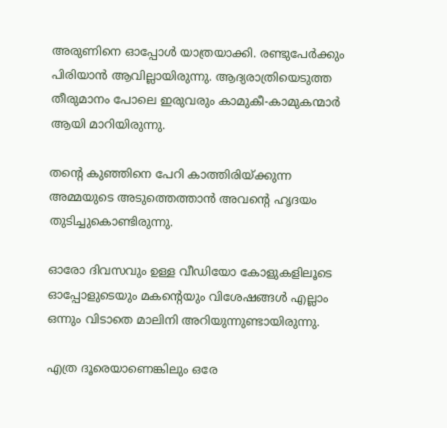അരുണിനെ ഓപ്പോൾ യാത്രയാക്കി. രണ്ടുപേർക്കും പിരിയാൻ ആവില്ലായിരുന്നു. ആദ്യരാത്രിയെടുത്ത തീരുമാനം പോലെ ഇരുവരും കാമുകീ-കാമുകന്മാർ ആയി മാറിയിരുന്നു.

തന്റെ കുഞ്ഞിനെ പേറി കാത്തിരിയ്ക്കുന്ന അമ്മയുടെ അടുത്തെത്താൻ അവന്റെ ഹൃദയം തുടിച്ചുകൊണ്ടിരുന്നു.

ഓരോ ദിവസവും ഉള്ള വീഡിയോ കോളുകളിലൂടെ ഓപ്പോളുടെയും മകന്റെയും വിശേഷങ്ങൾ എല്ലാം ഒന്നും വിടാതെ മാലിനി അറിയുന്നുണ്ടായിരുന്നു.

എത്ര ദൂരെയാണെങ്കിലും ഒരേ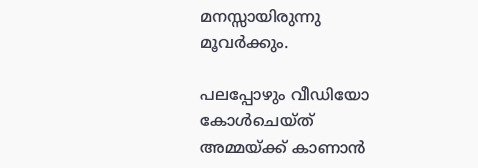മനസ്സായിരുന്നു മൂവർക്കും.

പലപ്പോഴും വീഡിയോ കോൾചെയ്ത് അമ്മയ്ക്ക് കാണാൻ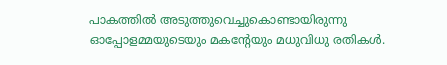പാകത്തിൽ അടുത്തുവെച്ചുകൊണ്ടായിരുന്നു ഓപ്പോളമ്മയുടെയും മകന്റേയും മധുവിധു രതികൾ.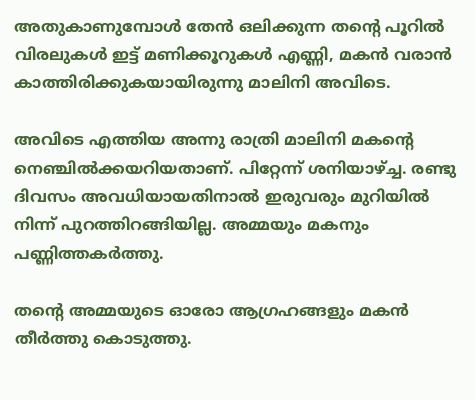അതുകാണുമ്പോൾ തേൻ ഒലിക്കുന്ന തന്റെ പൂറിൽ വിരലുകൾ ഇട്ട് മണിക്കൂറുകൾ എണ്ണി, മകൻ വരാൻ കാത്തിരിക്കുകയായിരുന്നു മാലിനി അവിടെ.

അവിടെ എത്തിയ അന്നു രാത്രി മാലിനി മകന്റെ നെഞ്ചിൽക്കയറിയതാണ്‌. പിറ്റേന്ന് ശനിയാഴ്ച്ച. രണ്ടു ദിവസം അവധിയായതിനാൽ ഇരുവരും മുറിയിൽ നിന്ന് പുറത്തിറങ്ങിയില്ല. അമ്മയും മകനും പണ്ണിത്തകർത്തു.

തന്റെ അമ്മയുടെ ഓരോ ആഗ്രഹങ്ങളും മകൻ തീർത്തു കൊടുത്തു.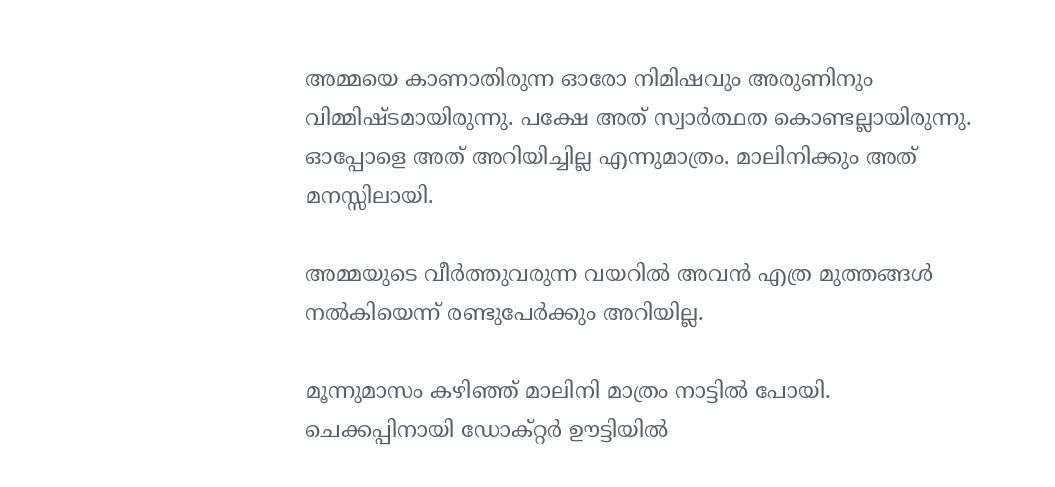അമ്മയെ കാണാതിരുന്ന ഓരോ നിമിഷവും അരുണിനും വിമ്മിഷ്ടമായിരുന്നു. പക്ഷേ അത് സ്വാർത്ഥത കൊണ്ടല്ലായിരുന്നു. ഓപ്പോളെ അത് അറിയിച്ചില്ല എന്നുമാത്രം. മാലിനിക്കും അത് മനസ്സിലായി.

അമ്മയുടെ വീർത്തുവരുന്ന വയറിൽ അവൻ എത്ര മുത്തങ്ങൾ നൽകിയെന്ന് രണ്ടുപേർക്കും അറിയില്ല.

മൂന്നുമാസം കഴിഞ്ഞ് മാലിനി മാത്രം നാട്ടിൽ പോയി. ചെക്കപ്പിനായി ഡോക്റ്റർ ഊട്ടിയിൽ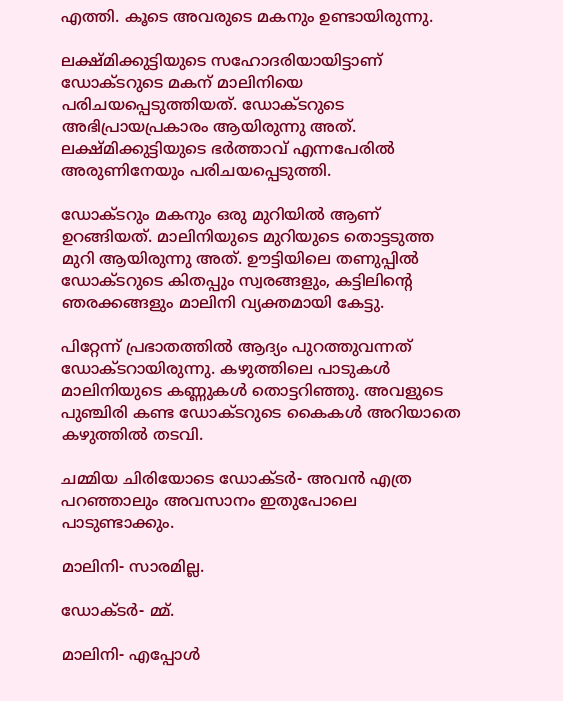എത്തി. കൂടെ അവരുടെ മകനും ഉണ്ടായിരുന്നു.

ലക്ഷ്മിക്കുട്ടിയുടെ സഹോദരിയായിട്ടാണ്‌ ഡോക്ടറുടെ മകന്‌ മാലിനിയെ പരിചയപ്പെടുത്തിയത്. ഡോക്ടറുടെ അഭിപ്രായപ്രകാരം ആയിരുന്നു അത്. ലക്ഷ്മിക്കുട്ടിയുടെ ഭർത്താവ് എന്നപേരിൽ അരുണിനേയും പരിചയപ്പെടുത്തി.

ഡോക്ടറും മകനും ഒരു മുറിയിൽ ആണ്‌ ഉറങ്ങിയത്. മാലിനിയുടെ മുറിയുടെ തൊട്ടടുത്ത മുറി ആയിരുന്നു അത്. ഊട്ടിയിലെ തണുപ്പിൽ ഡോക്ടറുടെ കിതപ്പും സ്വരങ്ങളും, കട്ടിലിന്റെ ഞരക്കങ്ങളും മാലിനി വ്യക്തമായി കേട്ടു.

പിറ്റേന്ന് പ്രഭാതത്തിൽ ആദ്യം പുറത്തുവന്നത് ഡോക്ടറായിരുന്നു. കഴുത്തിലെ പാടുകൾ മാലിനിയുടെ കണ്ണുകൾ തൊട്ടറിഞ്ഞു. അവളുടെ പുഞ്ചിരി കണ്ട ഡോക്ടറുടെ കൈകൾ അറിയാതെ കഴുത്തിൽ തടവി.

ചമ്മിയ ചിരിയോടെ ഡോക്ടർ- അവൻ എത്ര പറഞ്ഞാലും അവസാനം ഇതുപോലെ പാടുണ്ടാക്കും.

മാലിനി- സാരമില്ല.

ഡോക്ടർ- മ്മ്.

മാലിനി- എപ്പോൾ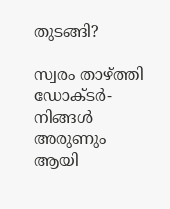തുടങ്ങി?

സ്വരം താഴ്ത്തി ഡോക്ടർ- നിങ്ങൾ അരുണും ആയി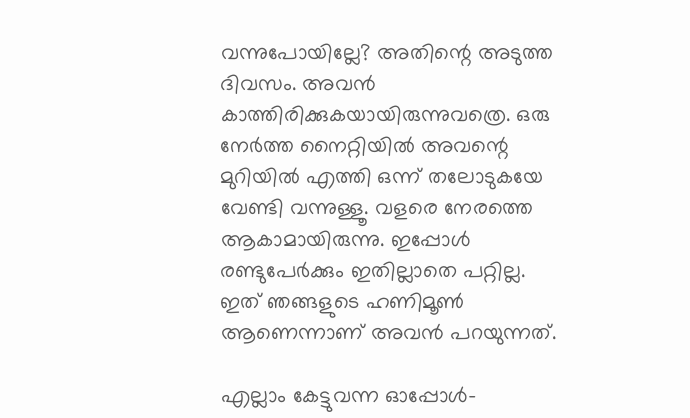വന്നുപോയില്ലേ? അതിന്റെ അടുത്ത ദിവസം. അവൻ കാത്തിരിക്കുകയായിരുന്നുവത്രെ. ഒരു നേർത്ത നൈറ്റിയിൽ അവന്റെ മുറിയിൽ എത്തി ഒന്ന് തലോടുകയേ വേണ്ടി വന്നുള്ളൂ. വളരെ നേരത്തെ ആകാമായിരുന്നു. ഇപ്പോൾ രണ്ടുപേർക്കും ഇതില്ലാതെ പറ്റില്ല. ഇത് ഞങ്ങളുടെ ഹണിമൂൺ ആണെന്നാണ്‌ അവൻ പറയുന്നത്.

എല്ലാം കേട്ടുവന്ന ഓപ്പോൾ-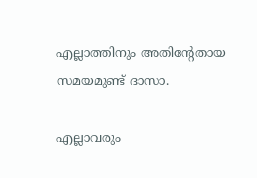എല്ലാത്തിനും അതിന്റേതായ സമയമുണ്ട് ദാസാ.

എല്ലാവരും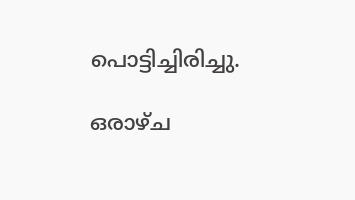പൊട്ടിച്ചിരിച്ചു.

ഒരാഴ്ച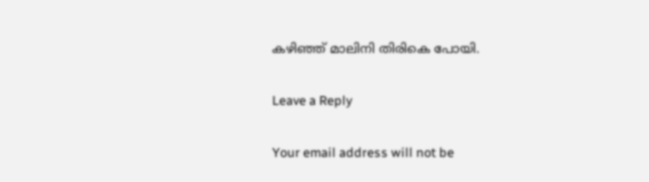കഴിഞ്ഞ് മാലിനി തിരികെ പോയി.

Leave a Reply

Your email address will not be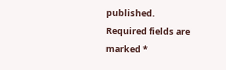published. Required fields are marked *